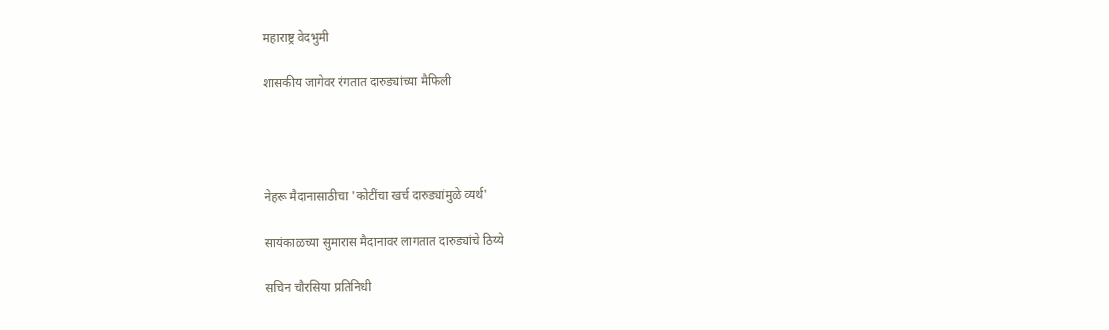महाराष्ट्र वेदभुमी

शासकीय जागेवर रंगतात दारुड्यांच्या मैफिली




नेहरू मैदानासाठीचा 'कोटींचा खर्च दारुड्यांमुळे व्यर्थ'

सायंकाळच्या सुमारास मैदानावर लागतात दारुड्यांचे ठिय्ये

सचिन चौरसिया प्रतिनिधी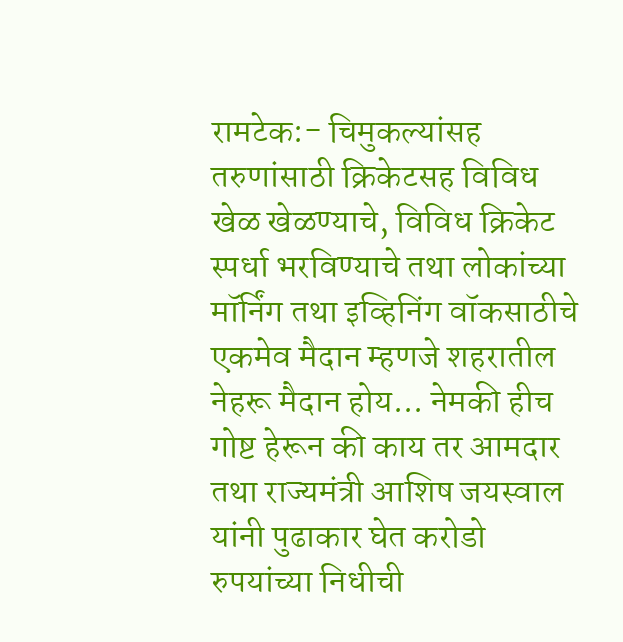रामटेक:- चिमुकल्यांसह तरुणांसाठी क्रिकेटसह विविध खेळ खेळण्याचे, विविध क्रिकेट स्पर्धा भरविण्याचे तथा लोकांच्या मॉर्निंग तथा इव्हिनिंग वॉकसाठीचे एकमेव मैदान म्हणजे शहरातील नेहरू मैदान होय... नेमकी हीच गोष्ट हेरून की काय तर आमदार तथा राज्यमंत्री आशिष जयस्वाल यांनी पुढाकार घेत करोडो रुपयांच्या निधीची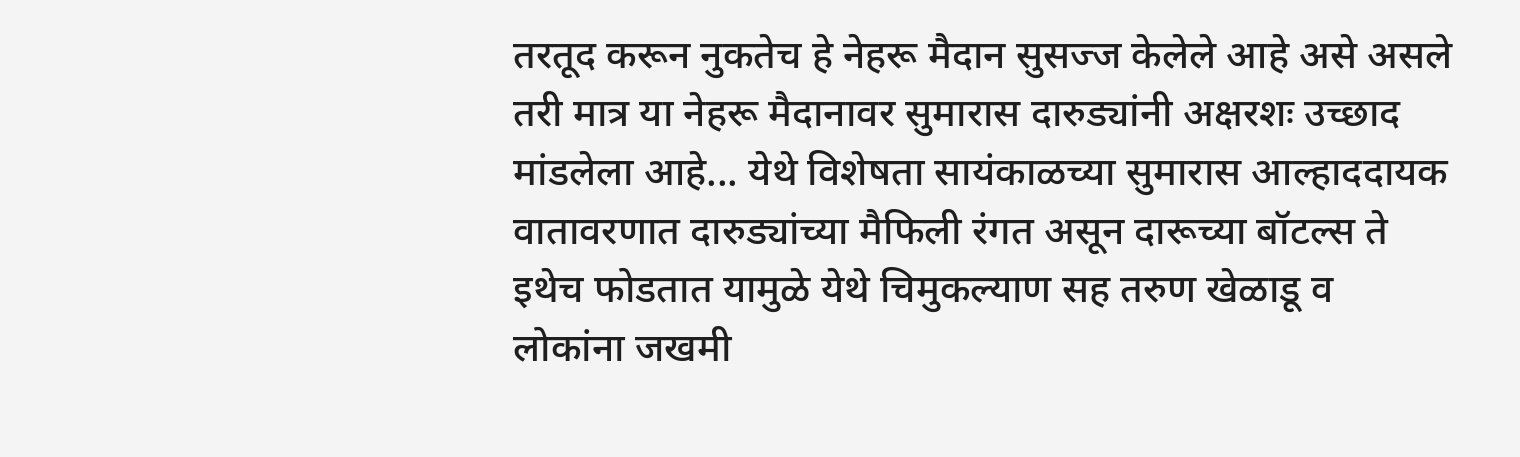तरतूद करून नुकतेच हे नेहरू मैदान सुसज्ज केलेले आहे असे असले तरी मात्र या नेहरू मैदानावर सुमारास दारुड्यांनी अक्षरशः उच्छाद मांडलेला आहे... येथे विशेषता सायंकाळच्या सुमारास आल्हाददायक वातावरणात दारुड्यांच्या मैफिली रंगत असून दारूच्या बॉटल्स ते इथेच फोडतात यामुळे येथे चिमुकल्याण सह तरुण खेळाडू व लोकांना जखमी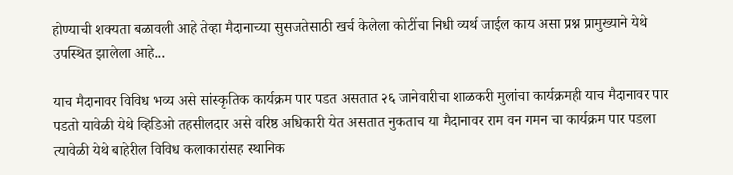होण्याची शक्यता बळावली आहे तेव्हा मैदानाच्या सुसजतेसाठी खर्च केलेला कोटींचा निधी व्यर्थ जाईल काय असा प्रश्न प्रामुख्याने येथे उपस्थित झालेला आहे...

याच मैदानावर विविध भव्य असे सांस्कृतिक कार्यक्रम पार पडत असतात २६ जानेवारीचा शाळकरी मुलांचा कार्यक्रमही याच मैदानावर पार पडतो यावेळी येथे व्हिडिओ तहसीलदार असे वरिष्ठ अधिकारी येत असतात नुकताच या मैदानावर राम वन गमन चा कार्यक्रम पार पडला त्यावेळी येथे बाहेरील विविध कलाकारांसह स्थानिक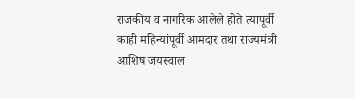राजकीय व नागरिक आलेले होते त्यापूर्वी काही महिन्यांपूर्वी आमदार तथा राज्यमंत्री आशिष जयस्वाल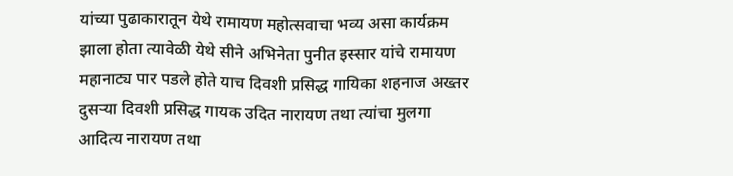यांच्या पुढाकारातून येथे रामायण महोत्सवाचा भव्य असा कार्यक्रम झाला होता त्यावेळी येथे सीने अभिनेता पुनीत इस्सार यांचे रामायण महानाट्य पार पडले होते याच दिवशी प्रसिद्ध गायिका शहनाज अख्तर दुसऱ्या दिवशी प्रसिद्ध गायक उदित नारायण तथा त्यांचा मुलगा आदित्य नारायण तथा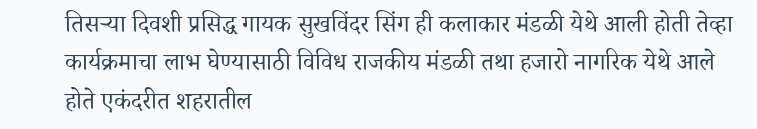तिसऱ्या दिवशी प्रसिद्ध गायक सुखविंदर सिंग ही कलाकार मंडळी येथे आली होती तेव्हा कार्यक्रमाचा लाभ घेण्यासाठी विविध राजकीय मंडळी तथा हजारो नागरिक येथे आले होते एकंदरीत शहरातील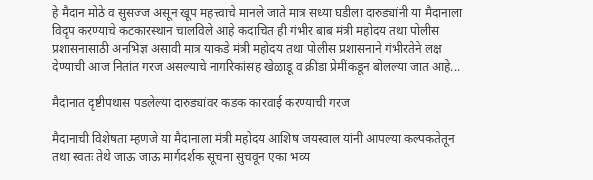हे मैदान मोठे व सुसज्ज असून खूप महत्त्वाचे मानले जाते मात्र सध्या घडीला दारुड्यांनी या मैदानाला विदृप करण्याचे कटकारस्थान चालविले आहे कदाचित ही गंभीर बाब मंत्री महोदय तथा पोलीस प्रशासनासाठी अनभिज्ञ असावी मात्र याकडे मंत्री महोदय तथा पोलीस प्रशासनाने गंभीरतेने लक्ष देण्याची आज नितांत गरज असल्याचे नागरिकांसह खेळाडू व क्रीडा प्रेमींकडून बोलल्या जात आहे...

मैदानात दृष्टीपथास पडलेल्या दारुड्यांवर कडक कारवाई करण्याची गरज

मैदानाची विशेषता म्हणजे या मैदानाला मंत्री महोदय आशिष जयस्वाल यांनी आपल्या कल्पकतेतून तथा स्वतः तेथे जाऊ जाऊ मार्गदर्शक सूचना सुचवून एका भव्य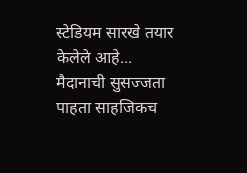स्टेडियम सारखे तयार केलेले आहे... मैदानाची सुसज्जता पाहता साहजिकच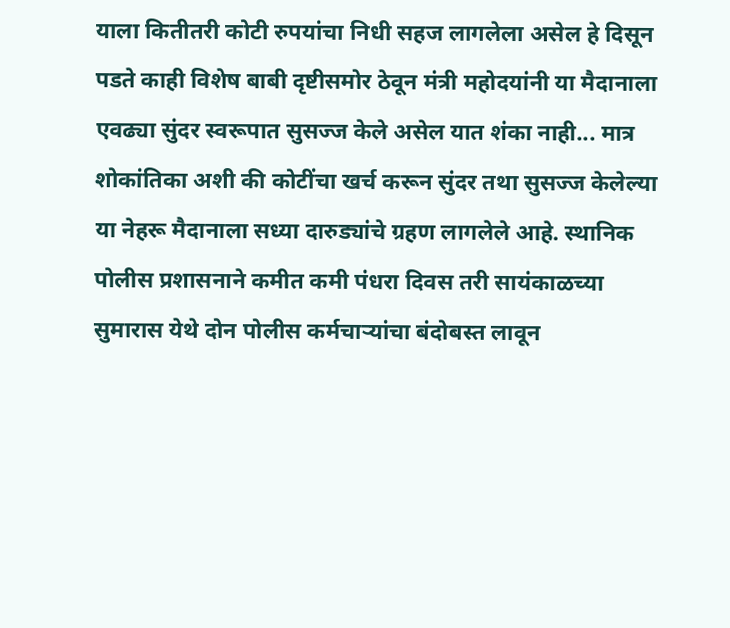याला कितीतरी कोटी रुपयांचा निधी सहज लागलेला असेल हे दिसून पडते काही विशेष बाबी दृष्टीसमोर ठेवून मंत्री महोदयांनी या मैदानाला एवढ्या सुंदर स्वरूपात सुसज्ज केले असेल यात शंका नाही... मात्र शोकांतिका अशी की कोटींचा खर्च करून सुंदर तथा सुसज्ज केलेल्या या नेहरू मैदानाला सध्या दारुड्यांचे ग्रहण लागलेले आहे. स्थानिक पोलीस प्रशासनाने कमीत कमी पंधरा दिवस तरी सायंकाळच्या सुमारास येथे दोन पोलीस कर्मचाऱ्यांचा बंदोबस्त लावून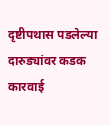दृष्टीपथास पडलेल्या दारुड्यांवर कडक कारवाई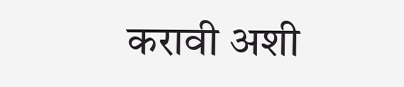करावी अशी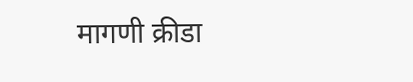मागणी क्रीडा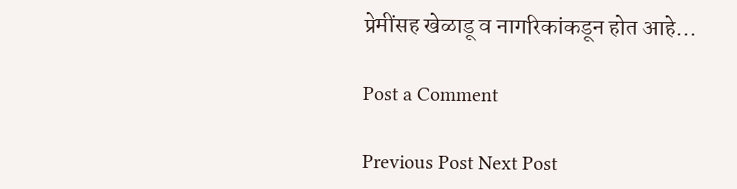प्रेमींसह खेळाडू व नागरिकांकडून होत आहे...

Post a Comment

Previous Post Next Post